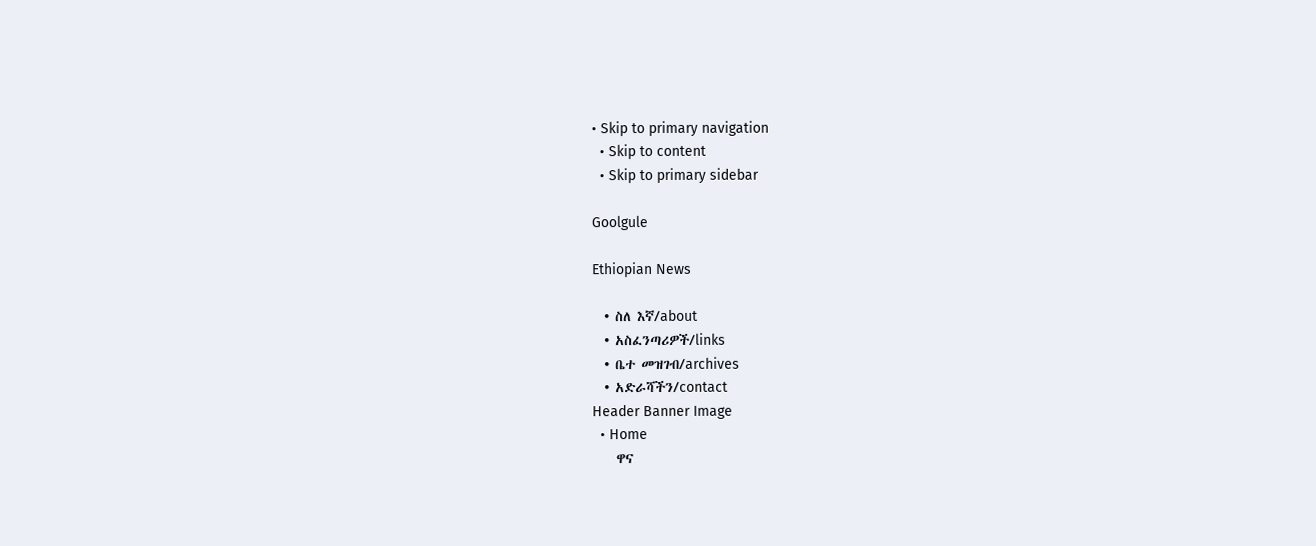• Skip to primary navigation
  • Skip to content
  • Skip to primary sidebar

Goolgule

Ethiopian News

  • ስለ እኛ/about
  • አስፈንጣሪዎች/links
  • ቤተ መዝገብ/archives
  • አድራሻችን/contact
Header Banner Image
  • Home
    ዋና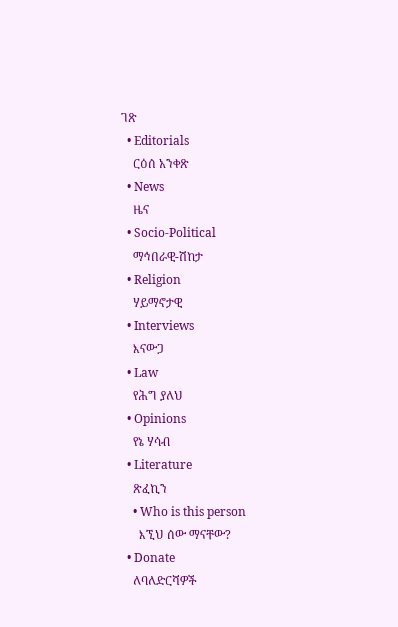ገጽ
  • Editorials
    ርዕሰ አንቀጽ
  • News
    ዜና
  • Socio-Political
    ማኅበራዊ-ሽከታ
  • Religion
    ሃይማኖታዊ
  • Interviews
    እናውጋ
  • Law
    የሕግ ያለህ
  • Opinions
    የኔ ሃሳብ
  • Literature
    ጽፈኪን
    • Who is this person
      እኚህ ሰው ማናቸው?
  • Donate
    ለባለድርሻዎች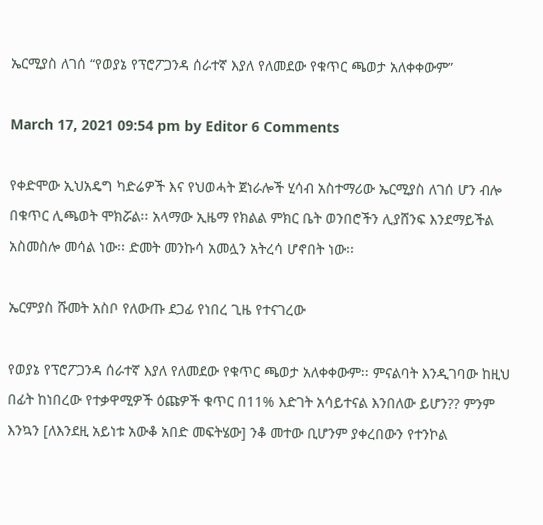ኤርሚያስ ለገሰ “የወያኔ የፕሮፖጋንዳ ሰራተኛ እያለ የለመደው የቁጥር ጫወታ አለቀቀውም”

March 17, 2021 09:54 pm by Editor 6 Comments

የቀድሞው ኢህአዴግ ካድሬዎች እና የህወሓት ጀነራሎች ሂሳብ አስተማሪው ኤርሚያስ ለገሰ ሆን ብሎ በቁጥር ሊጫወት ሞክሯል፡፡ አላማው ኢዜማ የክልል ምክር ቤት ወንበሮችን ሊያሸንፍ እንደማይችል አስመስሎ መሳል ነው፡፡ ድመት መንኩሳ አመሏን አትረሳ ሆኖበት ነው፡፡

ኤርምያስ ሹመት አስቦ የለውጡ ደጋፊ የነበረ ጊዜ የተናገረው

የወያኔ የፕሮፖጋንዳ ሰራተኛ እያለ የለመደው የቁጥር ጫወታ አለቀቀውም፡፡ ምናልባት እንዲገባው ከዚህ በፊት ከነበረው የተቃዋሚዎች ዕጩዎች ቁጥር በ11% እድገት አሳይተናል እንበለው ይሆን?? ምንም እንኳን [ለእንደዚ አይነቱ አውቆ አበድ መፍትሄው] ንቆ መተው ቢሆንም ያቀረበውን የተንኮል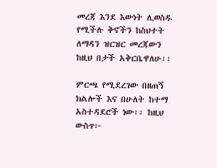መረጃ እንደ እውነት ሊወስዱ የሚችሉ ቅኖችን ከስህተት ለማዳን ዝርዝር መረጃውን ከዚህ በታች አቅርቤዋለሁ፡፡

ምርጫ የሚደረገው በዘጠኝ ክልሎች እና በሁለት ከተማ አስተዳደሮች ነው፡፡ ከዚህ ውስጥ፦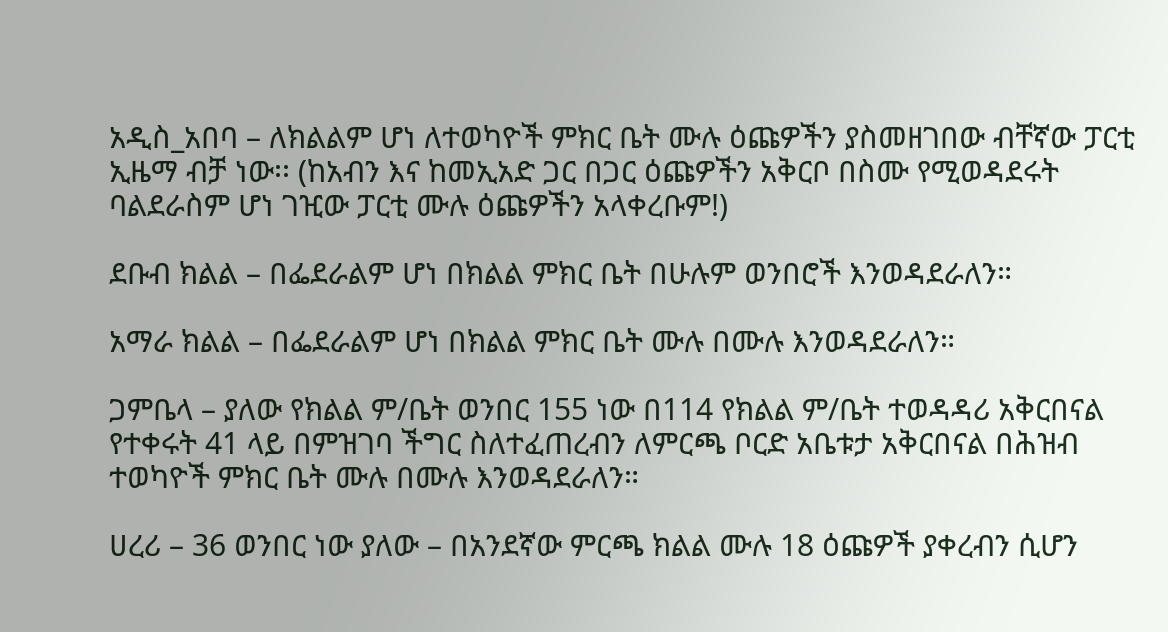አዲስ_አበባ – ለክልልም ሆነ ለተወካዮች ምክር ቤት ሙሉ ዕጩዎችን ያስመዘገበው ብቸኛው ፓርቲ ኢዜማ ብቻ ነው፡፡ (ከአብን እና ከመኢአድ ጋር በጋር ዕጩዎችን አቅርቦ በስሙ የሚወዳደሩት ባልደራስም ሆነ ገዢው ፓርቲ ሙሉ ዕጩዎችን አላቀረቡም!)

ደቡብ ክልል – በፌደራልም ሆነ በክልል ምክር ቤት በሁሉም ወንበሮች እንወዳደራለን።

አማራ ክልል – በፌደራልም ሆነ በክልል ምክር ቤት ሙሉ በሙሉ እንወዳደራለን።

ጋምቤላ – ያለው የክልል ም/ቤት ወንበር 155 ነው በ114 የክልል ም/ቤት ተወዳዳሪ አቅርበናል የተቀሩት 41 ላይ በምዝገባ ችግር ስለተፈጠረብን ለምርጫ ቦርድ አቤቱታ አቅርበናል በሕዝብ ተወካዮች ምክር ቤት ሙሉ በሙሉ እንወዳደራለን።

ሀረሪ – 36 ወንበር ነው ያለው – በአንደኛው ምርጫ ክልል ሙሉ 18 ዕጩዎች ያቀረብን ሲሆን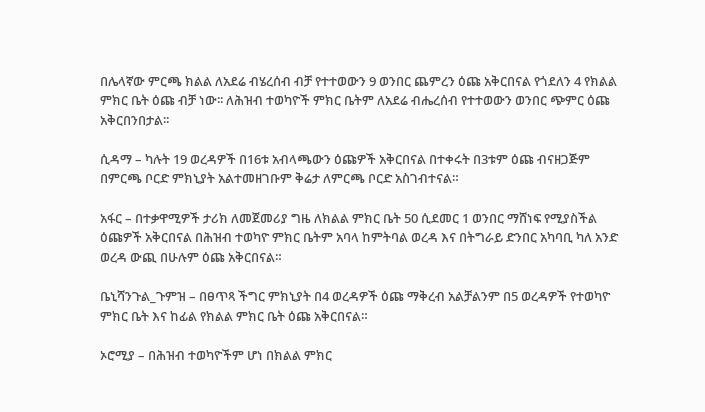በሌላኛው ምርጫ ክልል ለአደሬ ብሄረሰብ ብቻ የተተወውን 9 ወንበር ጨምረን ዕጩ አቅርበናል የጎደለን 4 የክልል ምክር ቤት ዕጩ ብቻ ነው፡፡ ለሕዝብ ተወካዮች ምክር ቤትም ለአደሬ ብሔረሰብ የተተወውን ወንበር ጭምር ዕጩ አቅርበንበታል፡፡

ሲዳማ – ካሉት 19 ወረዳዎች በ16ቱ አብላጫውን ዕጩዎች አቅርበናል በተቀሩት በ3ቱም ዕጩ ብናዘጋጅም በምርጫ ቦርድ ምክኒያት አልተመዘገቡም ቅሬታ ለምርጫ ቦርድ አስገብተናል።

አፋር – በተቃዋሚዎች ታሪክ ለመጀመሪያ ግዜ ለክልል ምክር ቤት 50 ሲደመር 1 ወንበር ማሸነፍ የሚያስችል ዕጩዎች አቅርበናል በሕዝብ ተወካዮ ምክር ቤትም አባላ ከምትባል ወረዳ እና በትግራይ ድንበር አካባቢ ካለ አንድ ወረዳ ውጪ በሁሉም ዕጩ አቅርበናል።

ቤኒሻንጉል_ጉምዝ – በፀጥጻ ችግር ምክኒያት በ4 ወረዳዎች ዕጩ ማቅረብ አልቻልንም በ5 ወረዳዎች የተወካዮ ምክር ቤት እና ከፊል የክልል ምክር ቤት ዕጩ አቅርበናል።

ኦሮሚያ – በሕዝብ ተወካዮችም ሆነ በክልል ምክር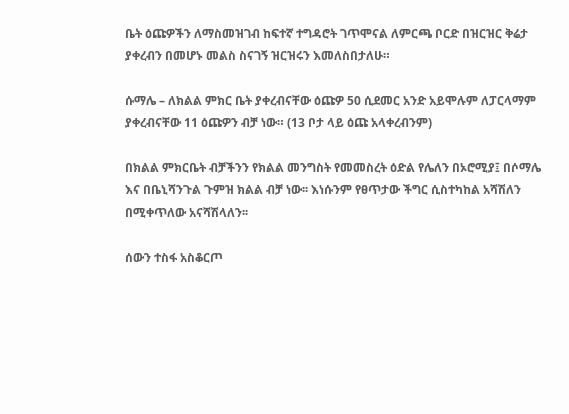ቤት ዕጩዎችን ለማስመዝገብ ከፍተኛ ተግዳሮት ገጥሞናል ለምርጫ ቦርድ በዝርዝር ቅሬታ ያቀረብን በመሆኑ መልስ ስናገኝ ዝርዝሩን እመለስበታለሁ።

ሱማሌ – ለክልል ምክር ቤት ያቀረብናቸው ዕጩዎ 50 ሲደመር አንድ አይሞሉም ለፓርላማም ያቀረብናቸው 11 ዕጩዎን ብቻ ነው። (13 ቦታ ላይ ዕጩ አላቀረብንም)

በክልል ምክርቤት ብቻችንን የክልል መንግስት የመመስረት ዕድል የሌለን በኦሮሚያ፤ በሶማሌ እና በቤኒሻንጉል ጉምዝ ክልል ብቻ ነው፡፡ እነሱንም የፀጥታው ችግር ሲስተካከል አሻሽለን በሚቀጥለው አናሻሽላለን፡፡

ሰውን ተስፋ አስቆርጦ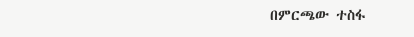በምርጫው ተስፋ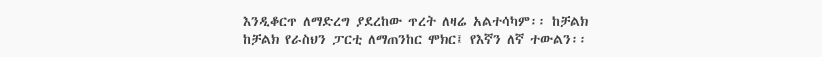እንዲቆርጥ ለማድረግ ያደረከው ጥረት ለዛሬ አልተሳካም፡፡ ከቻልክ ከቻልክ የራስህን ፓርቲ ለማጠንከር ሞክር፤ የእኛን ለኛ ተውልን፡፡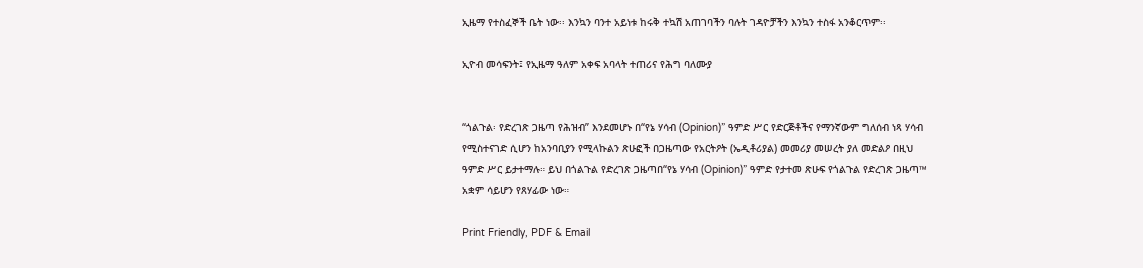ኢዜማ የተስፈኞች ቤት ነው፡፡ እንኳን ባንተ አይነቱ ከሩቅ ተኳሽ አጠገባችን ባሉት ገዳዮቻችን እንኳን ተስፋ አንቆርጥም፡፡

ኢዮብ መሳፍንት፤ የኢዜማ ዓለም አቀፍ አባላት ተጠሪና የሕግ ባለሙያ


“ጎልጉል፡ የድረገጽ ጋዜጣ የሕዝብ” እንደመሆኑ በ“የኔ ሃሳብ (Opinion)” ዓምድ ሥር የድርጅቶችና የማንኛውም ግለሰብ ነጻ ሃሳብ የሚስተናገድ ሲሆን ከአንባቢያን የሚላኩልን ጽሁፎች በጋዜጣው የአርትዖት (ኤዲቶሪያል) መመሪያ መሠረት ያለ መድልዖ በዚህ ዓምድ ሥር ይታተማሉ። ይህ በጎልጉል የድረገጽ ጋዜጣበ“የኔ ሃሳብ (Opinion)” ዓምድ የታተመ ጽሁፍ የጎልጉል የድረገጽ ጋዜጣ™ አቋም ሳይሆን የጸሃፊው ነው።

Print Friendly, PDF & Email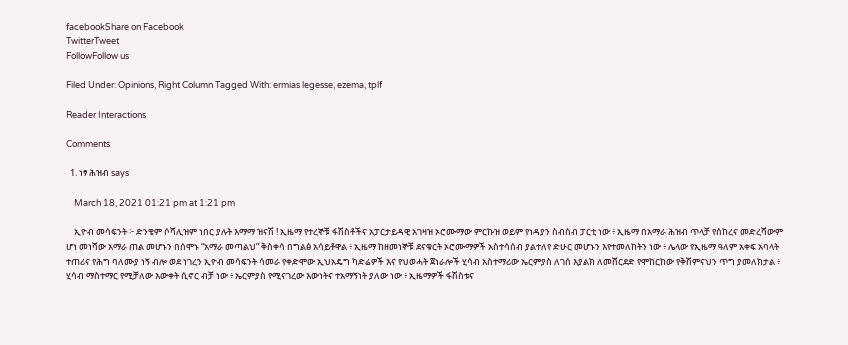facebookShare on Facebook
TwitterTweet
FollowFollow us

Filed Under: Opinions, Right Column Tagged With: ermias legesse, ezema, tplf

Reader Interactions

Comments

  1. ነፃ ሕዝብ says

    March 18, 2021 01:21 pm at 1:21 pm

    ኢዮብ መሳፍንት ፦ ድንቄም ሶሻሊዝም ነበር ያሉት እማማ ዝናሽ ! ኢዜማ የተረኞቹ ፋሽስቶችና አፓርታይዳዊ አገዛዝ ኦሮሙማው ምርኩዝ ወይም የነዳያን ስብስብ ፓርቲ ነው ፥ ኢዜማ በአማራ ሕዝብ ጥላቻ የሰከረና መድረሻውም ሆነ መነሻው አማራ ጠል መሆኑን በሰሞኑ “አማራ መጣልህ” ቅስቀሳ በግልፅ አሳይቶዋል ፥ ኢዜማ ከዘመነኞቹ ደናቁርት ኦሮሙማዎች አስተሳሰብ ያልተለየ ድሁር መሆኑን እየተመለከትን ነው ፥ ሌላው የኢዜማ ዓለም አቀፍ አባላት ተጠሪና የሕግ ባለሙያ ነኝ ብሎ ወደ ነገረን ኢዮብ መሳፍንት ሳመራ የቀድሞው ኢህአዴግ ካድሬዎች እና የህወሓት ጀነራሎች ሂሳብ አስተማሪው ኤርምያስ ለገሰ እያልክ ለመሸርደድ የሞከርከው የቅሽምናህን ጥግ ያመለክታል ፥ ሂሳብ ማስተማር የሚቻለው እውቀት ሲኖር ብቻ ነው ፥ ኤርምያስ የሚናገረው እውነትና ተአማኝነት ያለው ነው ፥ ኢዜማዎች ፋሽስቱና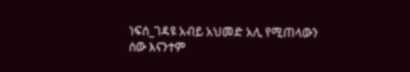ነፍሰ_ገዳዩ አብይ አህመድ አሊ የሚጠላውን ሰው እናንተም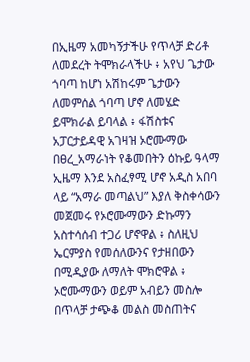በኢዜማ አመካኝታችሁ የጥላቻ ድሪቶ ለመደረት ትሞክራላችሁ ፥ አየህ ጌታው ጎባጣ ከሆነ አሽከሩም ጌታውን ለመምሰል ጎባጣ ሆኖ ለመሄድ ይሞክራል ይባላል ፥ ፋሽስቱና አፓርታይዳዊ አገዛዝ ኦሮሙማው በፀረ_አማራነት የቆመበትን ዕኩይ ዓላማ ኢዜማ እንደ አስፈፃሚ ሆኖ አዲስ አበባ ላይ “አማራ መጣልህ” እያለ ቅስቀሳውን መጀመሩ የኦሮሙማውን ድኩማን አስተሳሰብ ተጋሪ ሆኖዋል ፥ ስለዚህ ኤርምያስ የመሰለውንና የታዘበውን በሚዲያው ለማለት ሞክሮዋል ፥ ኦሮሙማውን ወይም አብይን መስሎ በጥላቻ ታጭቆ መልስ መስጠትና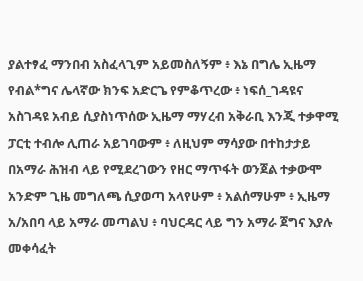ያልተፃፈ ማንበብ አስፈላጊም አይመስለኝም ፥ እኔ በግሌ ኢዜማ የብል*ግና ሌላኛው ክንፍ አድርጌ የምቆጥረው ፥ ነፍሰ_ገዳዩና አስገዳዩ አብይ ሲያስነጥሰው ኢዜማ ማሃረብ አቅራቢ እንጂ ተቃዋሚ ፓርቲ ተብሎ ሊጠራ አይገባውም ፥ ለዚህም ማሳያው በተከታታይ በአማራ ሕዝብ ላይ የሚደረገውን የዘር ማጥፋት ወንጀል ተቃውሞ አንድም ጊዜ መግለጫ ሲያወጣ አላየሁም ፥ አልሰማሁም ፥ ኢዜማ አ/አበባ ላይ አማራ መጣልህ ፥ ባህርዳር ላይ ግን አማራ ጀግና እያሉ መቀሳፈት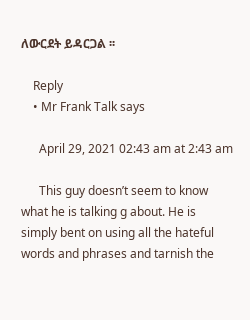ለውርደት ይዳርጋል ፡፡

    Reply
    • Mr Frank Talk says

      April 29, 2021 02:43 am at 2:43 am

      This guy doesn’t seem to know what he is talking g about. He is simply bent on using all the hateful words and phrases and tarnish the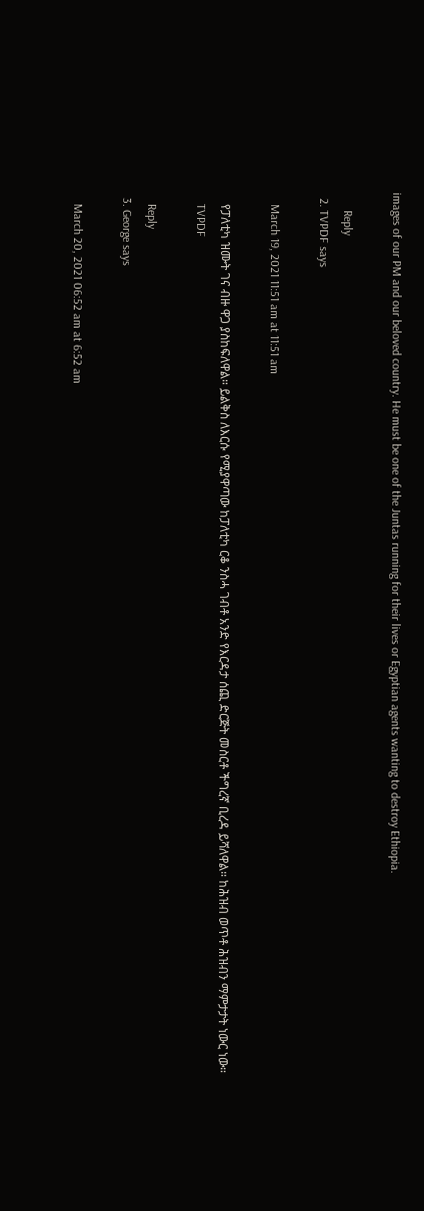images of our PM and our beloved country. He must be one of the Juntas running for their lives or Egyptian agents wanting to destroy Ethiopia.

      Reply
  2. TVPDF says

    March 19, 2021 11:51 am at 11:51 am

    የፓለቲካ ዝሙት ገና ብዙ ዋጋ ያስከፍለዋል። ይልቅስ ለእርሱ የሚያዋጣው ከፓለቲካ ርቆ ንስሓ ገብቶ አንድ የእርዳታ ሰጪ ድርጅት መስርቶ ችግረኛ ቢረዳ ይሻለዋል። ከሕዝብ ወጥቶ ሕዝብን ማምታታት ነውር ነው።
    TVPDF

    Reply
  3. George says

    March 20, 2021 06:52 am at 6:52 am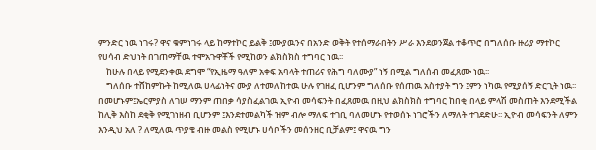ምንድር ነዉ ነገሩ? ዋና ቁምነገሩ ላይ ከማተኮር ይልቅ ፤ሙያዉንና በአንድ ወቅት የተሰማራበትን ሥራ እንደወንጀል ተቆጥሮ በግለሰቡ ዙሪያ ማተኮር የሀሳብ ድህነት በገጠማቸዉ ተሞአጉዋቾች የሚከወን ልክስክስ ተግባር ነዉ፡፡
    ከሁሉ በላይ የሚደንቀዉ ደግሞ “የኢዜማ ዓለም አቀፍ አባላት ተጠሪና የሕግ ባለሙያ” ነኝ በሚል ግለሰብ መፈጸሙ ነዉ፡፡
    ግለሰቡ ተሸከምኩት ከሚለዉ ሀላፊነትና ሙያ ለተመለከተዉ ሁሉ የገዘፈ ቢሆንም ግለሰቡ የሰጠዉ አስተያት ግን ፤ምን ነካዉ የሚያሰኝ ድርጊት ነዉ፡፡ በመሆኑም፤ኤርምያስ ለገሠ ማንም ጠበቃ ሳያስፈልገዉ ኢዮብ መሳፍንት በፈጸመዉ በዚህ ልክስክስ ተግባር ከበቂ በላይ ምላሽ መስጠት እንደሚችል ከሊቅ እስከ ደቂቅ የሚገነዘብ ቢሆንም ፤እንደተመልካች ዝም ብሎ ማለፍ ተገቢ ባለመሆኑ የተወሰኑ ነገሮችን ለማለት ተገደድሁ፡፡ ኢዮብ መሳፍንት ለምን እንዲህ አለ ? ለሚለዉ ጥያቄ ብዙ መልስ የሚሆኑ ሀሳቦችን መሰንዘር ቢቻልም፤ ዋናዉ ግን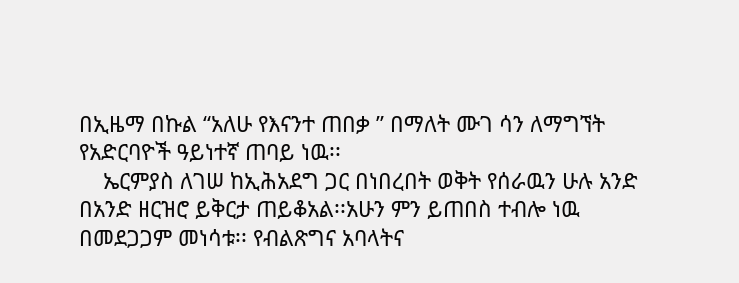በኢዜማ በኩል “አለሁ የእናንተ ጠበቃ ” በማለት ሙገ ሳን ለማግኘት የአድርባዮች ዓይነተኛ ጠባይ ነዉ፡፡
    ኤርምያስ ለገሠ ከኢሕአደግ ጋር በነበረበት ወቅት የሰራዉን ሁሉ አንድ በአንድ ዘርዝሮ ይቅርታ ጠይቆአል፡፡አሁን ምን ይጠበስ ተብሎ ነዉ በመደጋጋም መነሳቱ፡፡ የብልጽግና አባላትና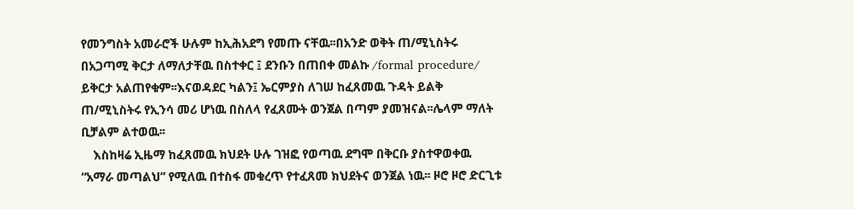የመንግስት አመራሮች ሁሉም ከኢሕአደግ የመጡ ናቸዉ፡፡በአንድ ወቅት ጠ/ሚኒስትሩ በአጋጣሚ ቅርታ ለማለታቸዉ በስተቀር ፤ ደንቡን በጠበቀ መልኩ /formal procedure/ ይቅርታ አልጠየቁም፡፡እናወዳደር ካልን፤ ኤርምያስ ለገሠ ከፈጸመዉ ጉዳት ይልቅ ጠ/ሚኒስትሩ የኢንሳ መሪ ሆነዉ በስለላ የፈጸሙት ወንጀል በጣም ያመዝናል፡፡ሌላም ማለት ቢቻልም ልተወዉ፡፡
    እስከዛሬ ኢዜማ ከፈጸመዉ ክህደት ሁሉ ገዝፎ የወጣዉ ደግሞ በቅርቡ ያስተዋወቀዉ “አማራ መጣልህ” የሚለዉ በተስፋ መቁረጥ የተፈጸመ ክህደትና ወንጀል ነዉ፡፡ ዞሮ ዞሮ ድርጊቱ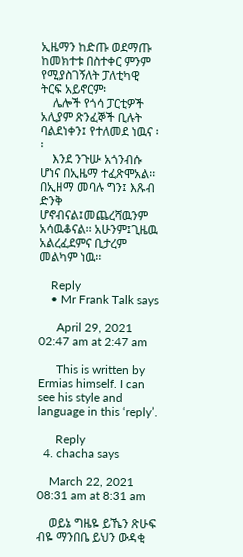ኢዜማን ከድጡ ወደማጡ ከመክተቱ በስተቀር ምንም የሚያስገኝለት ፓለቲካዊ ትርፍ አይኖርም፡
    ሌሎች የጎሳ ፓርቲዎች አሊያም ጽንፈኞች ቢሉት ባልደነቀን፤ የተለመደ ነዉና ፡፡
    እንደ ንጉሡ አጎንብሱ ሆነና በኢዜማ ተፈጽሞአል፡፡ በኢዘማ መባሉ ግን፤ እጹብ ድንቅ ሆኖብናል፤መጨረሻዉንም አሳዉቆናል፡፡ አሁንም፤ጊዜዉ አልረፈደምና ቢታረም መልካም ነዉ፡፡

    Reply
    • Mr Frank Talk says

      April 29, 2021 02:47 am at 2:47 am

      This is written by Ermias himself. I can see his style and language in this ‘reply’.

      Reply
  4. chacha says

    March 22, 2021 08:31 am at 8:31 am

    ወይኔ ግዜዬ ይኼን ጽሁፍ ብዬ ማንበቤ ይህን ውዳቂ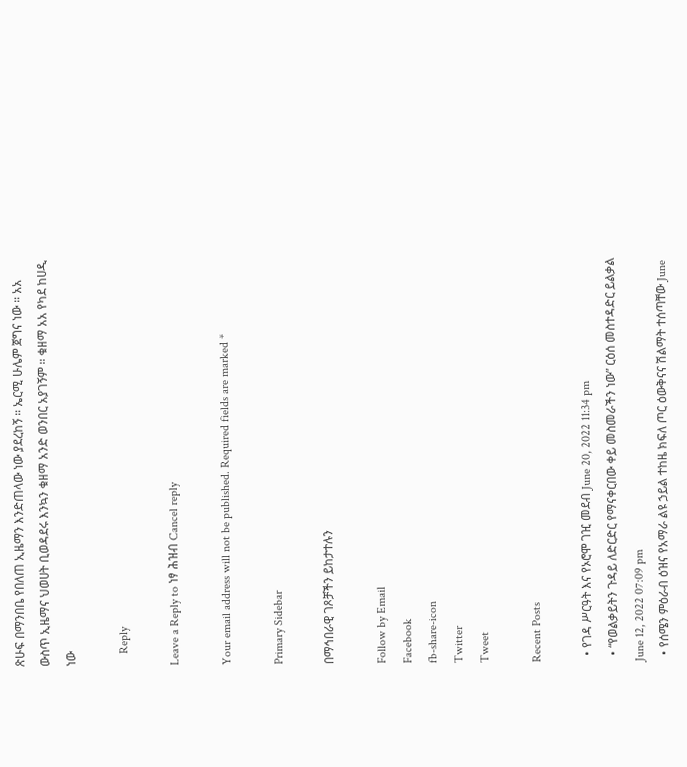ጽሁፍ በማንበቤ የበለጠ ኢዜማን እንድጠላው ነው ያደረከኝ ። ኤርሚ ሁሌም ጀግና ነው ። አአ ውስጥ ኢዜማና ህወሀት ቢወዳደሩ እንኳን ቁዘማ አንድ ወንበር አያገኝም ። ቁዘማ አአ የካደ ከሀዲ ነው

    Reply

Leave a Reply to ነፃ ሕዝብ Cancel reply

Your email address will not be published. Required fields are marked *

Primary Sidebar

በማኅበራዊ ገጾቻችን ይከታተሉን

Follow by Email
Facebook
fb-share-icon
Twitter
Tweet

Recent Posts

  • የገዳ ሥርዓት እና የኦሮሞ ገዢ መደብ June 20, 2022 11:34 pm
  • “የወልቃይትን ጉዳይ ለድርድር የማናቀርበው ቀይ መስመራችን ነው” ርዕሰ መስተዳድር ይልቃል June 12, 2022 07:09 pm
  • የሰሜን ምዕራብ ዕዝና የአማራ ልዩ ኃይል ተከዜ ክፍለ ጦር ዕውቅናና ሽልማት ተሰጣቸው June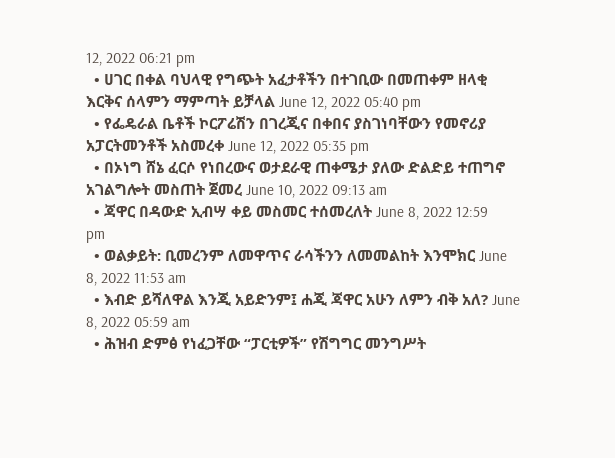12, 2022 06:21 pm
  • ሀገር በቀል ባህላዊ የግጭት አፈታቶችን በተገቢው በመጠቀም ዘላቂ እርቅና ሰላምን ማምጣት ይቻላል June 12, 2022 05:40 pm
  • የፌዴራል ቤቶች ኮርፖሬሽን በገረጂና በቀበና ያስገነባቸውን የመኖሪያ አፓርትመንቶች አስመረቀ June 12, 2022 05:35 pm
  • በኦነግ ሸኔ ፈርሶ የነበረውና ወታደራዊ ጠቀሜታ ያለው ድልድይ ተጠግኖ አገልግሎት መስጠት ጀመረ June 10, 2022 09:13 am
  • ጃዋር በዳውድ ኢብሣ ቀይ መስመር ተሰመረለት June 8, 2022 12:59 pm
  • ወልቃይት: ቢመረንም ለመዋጥና ራሳችንን ለመመልከት እንሞክር June 8, 2022 11:53 am
  • እብድ ይሻለዋል እንጂ አይድንም፤ ሐጂ ጃዋር አሁን ለምን ብቅ አለ? June 8, 2022 05:59 am
  • ሕዝብ ድምፅ የነፈጋቸው “ፓርቲዎች” የሽግግር መንግሥት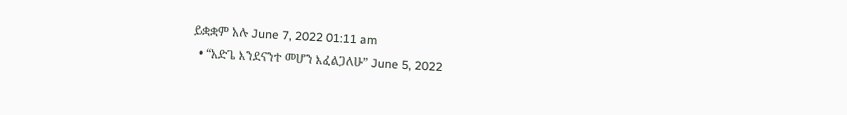ይቋቋም አሉ June 7, 2022 01:11 am
  • “አድጌ እንደናንተ መሆን እፈልጋለሁ” June 5, 2022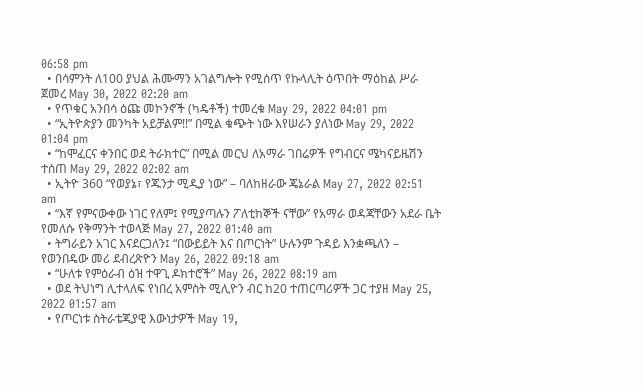06:58 pm
  • በሳምንት ለ100 ያህል ሕሙማን አገልግሎት የሚሰጥ የኩላሊት ዕጥበት ማዕከል ሥራ ጀመረ May 30, 2022 02:20 am
  • የጥቁር አንበሳ ዕጩ መኮንኖች (ካዴቶች) ተመረቁ May 29, 2022 04:01 pm
  • “ኢትዮጵያን መንካት አይቻልም!!” በሚል ቁጭት ነው እየሠራን ያለነው May 29, 2022 01:04 pm
  • “ከሞፈርና ቀንበር ወደ ትራክተር” በሚል መርህ ለአማራ ገበሬዎች የግብርና ሜካናይዜሽን ተሰጠ May 29, 2022 02:02 am
  • ኢትዮ 360 “የወያኔ፣ የጁንታ ሚዲያ ነው” – ባለከዘራው ጄኔራል May 27, 2022 02:51 am
  • “እኛ የምናውቀው ነገር የለም፤ የሚያጣሉን ፖለቲከኞች ናቸው” የአማራ ወዳጃቸውን አደራ ቤት የመለሱ የቅማንት ተወላጅ May 27, 2022 01:40 am
  • ትግራይን አገር እናደርጋለን፤ “በውይይት እና በጦርነት” ሁሉንም ጉዳይ እንቋጫለን – የወንበዴው መሪ ደብረጽዮን May 26, 2022 09:18 am
  • “ሁለቱ የምዕራብ ዕዝ ተዋጊ ዶክተሮች” May 26, 2022 08:19 am
  • ወደ ትህነግ ሊተላለፍ የነበረ አምስት ሚሊዮን ብር ከ20 ተጠርጣሪዎች ጋር ተያዘ May 25, 2022 01:57 am
  • የጦርነቱ ስትራቴጂያዊ እውነታዎች May 19,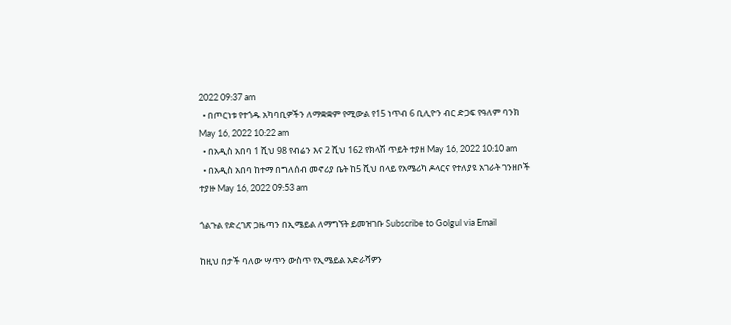2022 09:37 am
  • በጦርነቱ የተጎዱ አካባቢዎችን ለማቋቋም የሚውል የ15 ነጥብ 6 ቢሊዮን ብር ድጋፍ የዓለም ባንክ May 16, 2022 10:22 am
  • በአዲስ አበባ 1 ሺህ 98 የብሬን እና 2 ሺህ 162 የክላሽ ጥይት ተያዘ May 16, 2022 10:10 am
  • በአዲስ አበባ ከተማ በግለሰብ መኖሪያ ቤት ከ5 ሺህ በላይ የአሜሪካ ዶላርና የተለያዩ አገራት ገንዘቦች ተያዙ May 16, 2022 09:53 am

ጎልጉል የድረገጽ ጋዜጣን በኢሜይል ለማግኘት ይመዝገቡ Subscribe to Golgul via Email

ከዚህ በታች ባለው ሣጥን ውስጥ የኢሜይል አድራሻዎን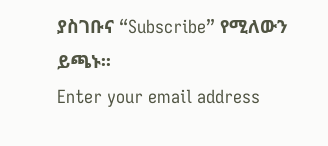ያስገቡና “Subscribe” የሚለውን ይጫኑ፡፡
Enter your email address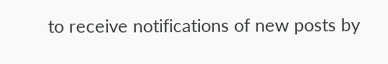to receive notifications of new posts by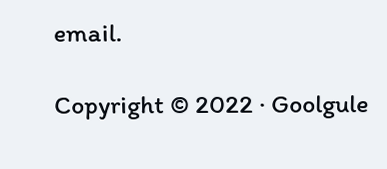email.

Copyright © 2022 · Goolgule